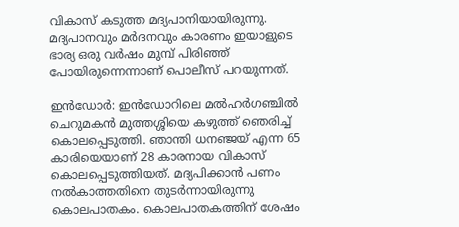വികാസ് കടുത്ത മദ്യപാനിയായിരുന്നു. മദ്യപാനവും മര്‍ദനവും കാരണം ഇയാളുടെ ഭാര്യ ഒരു വര്‍ഷം മുമ്പ് പിരിഞ്ഞ് പോയിരുന്നെന്നാണ് പൊലീസ് പറയുന്നത്.

ഇന്‍ഡോര്‍: ഇന്‍ഡോറിലെ മല്‍ഹര്‍ഗഞ്ചില്‍ ചെറുമകന്‍ മുത്തശ്ശിയെ കഴുത്ത് ഞെരിച്ച് കൊലപ്പെടുത്തി. ഞാന്തി ധനഞ്ജയ് എന്ന 65 കാരിയെയാണ് 28 കാരനായ വികാസ് കൊലപ്പെടുത്തിയത്. മദ്യപിക്കാന്‍ പണം നല്‍കാത്തതിനെ തുടര്‍ന്നായിരുന്നു കൊലപാതകം. കൊലപാതകത്തിന് ശേഷം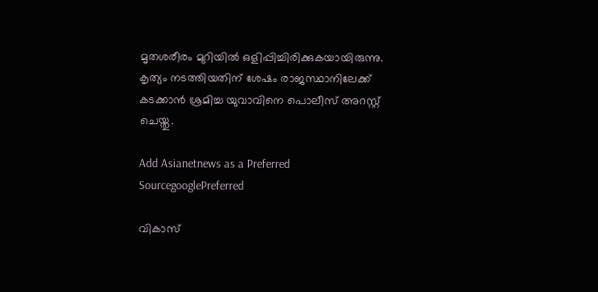മൃതശരീരം മുറിയില്‍ ഒളിപ്പിച്ചിരിക്കുകയായിരുന്നു. കൃത്യം നടത്തിയതിന് ശേഷം രാജസ്ഥാനിലേക്ക് കടക്കാന്‍ ശ്രമിച്ച യുവാവിനെ പൊലീസ് അറസ്റ്റ് ചെയ്തു.

Add Asianetnews as a Preferred SourcegooglePreferred

വികാസ്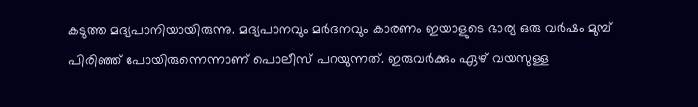കടുത്ത മദ്യപാനിയായിരുന്നു. മദ്യപാനവും മര്‍ദനവും കാരണം ഇയാളുടെ ഭാര്യ ഒരു വര്‍ഷം മുമ്പ് പിരിഞ്ഞ് പോയിരുന്നെന്നാണ് പൊലീസ് പറയുന്നത്. ഇരുവര്‍ക്കും ഏഴ് വയസുള്ള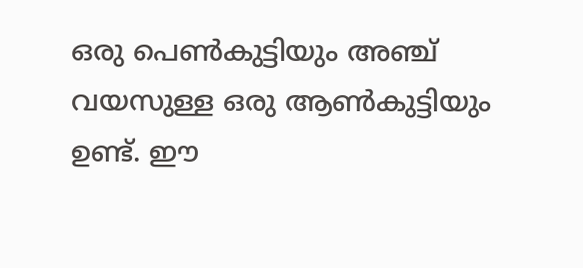ഒരു പെണ്‍കുട്ടിയും അഞ്ച് വയസുള്ള ഒരു ആണ്‍കുട്ടിയും ഉണ്ട്. ഈ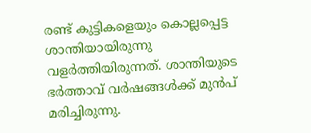രണ്ട് കുട്ടികളെയും കൊല്ലപ്പെട്ട ശാന്തിയായിരുന്നു വളര്‍ത്തിയിരുന്നത്. ശാന്തിയുടെ ഭര്‍ത്താവ് വര്‍ഷങ്ങള്‍ക്ക് മുന്‍പ് മരിച്ചിരുന്നു.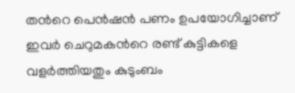തന്‍റെ പെന്‍ഷന്‍ പണം ഉപയോഗിച്ചാണ് ഇവര്‍ ചെറുമകന്‍റെ രണ്ട് കുട്ടികളെ വളര്‍ത്തിയതും കുടുംബം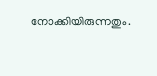നോക്കിയിരുന്നതും.